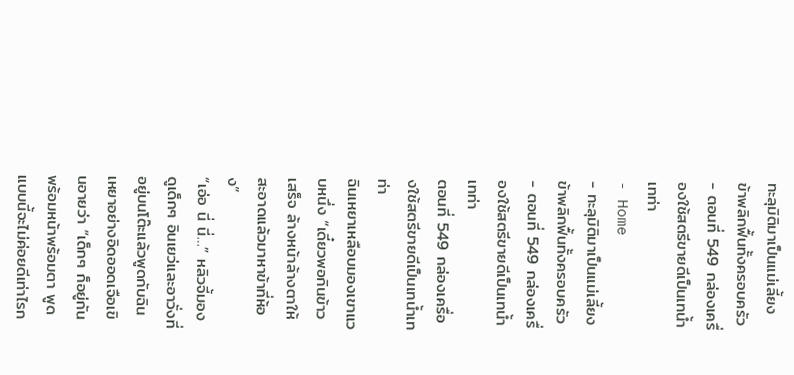ทะลุมิติมาเป็นแม่เลี้ยง ข้าพลิกฟื้นทั้งครอบครัว - ตอนที่ 549 กล่องเครื่องใช้สตรีขายดีเป็นเทน้ำเทท่า
- Home
- ทะลุมิติมาเป็นแม่เลี้ยง ข้าพลิกฟื้นทั้งครอบครัว
- ตอนที่ 549 กล่องเครื่องใช้สตรีขายดีเป็นเทน้ำเทท่า
ตอนที่ 549 กล่องเครื่องใช้สตรีขายดีเป็นเทน้ำเทท่า
ฉินเหยาเหลือบมองเขาแวบหนึ่ง “เดี๋ยวพอกินข้าวเสร็จ ล้างหน้าล้างตาให้สะอาดแล้วมาหาข้าที่ห้อง”
“เอ่อ นี่ นี่…” หลิวจี้มองดูเด็กๆ อินเยว่และอาวั่งที่อยู่บนโต๊ะแล้วพูดกับฉินเหยาอย่างอิดออดเจือเขินอายว่า “เด็กๆ ก็อยู่กันพร้อมหน้าพร้อมตา พูดแบบนี้จะไม่ค่อยดีเท่าไรก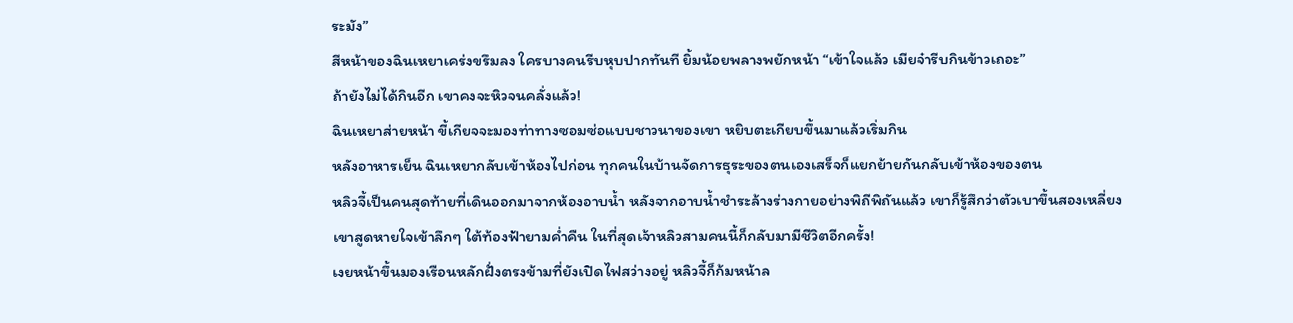ระมัง”
สีหน้าของฉินเหยาเคร่งขรึมลง ใครบางคนรีบหุบปากทันที ยิ้มน้อยพลางพยักหน้า “เข้าใจแล้ว เมียจ๋ารีบกินข้าวเถอะ”
ถ้ายังไม่ได้กินอีก เขาคงจะหิวจนคลั่งแล้ว!
ฉินเหยาส่ายหน้า ขี้เกียจจะมองท่าทางซอมซ่อแบบชาวนาของเขา หยิบตะเกียบขึ้นมาแล้วเริ่มกิน
หลังอาหารเย็น ฉินเหยากลับเข้าห้องไปก่อน ทุกคนในบ้านจัดการธุระของตนเองเสร็จก็แยกย้ายกันกลับเข้าห้องของตน
หลิวจี้เป็นคนสุดท้ายที่เดินออกมาจากห้องอาบน้ำ หลังจากอาบน้ำชำระล้างร่างกายอย่างพิถีพิถันแล้ว เขาก็รู้สึกว่าตัวเบาขึ้นสองเหลี่ยง
เขาสูดหายใจเข้าลึกๆ ใต้ท้องฟ้ายามค่ำคืน ในที่สุดเจ้าหลิวสามคนนี้ก็กลับมามีชีวิตอีกครั้ง!
เงยหน้าขึ้นมองเรือนหลักฝั่งตรงข้ามที่ยังเปิดไฟสว่างอยู่ หลิวจี้ก็ก้มหน้าล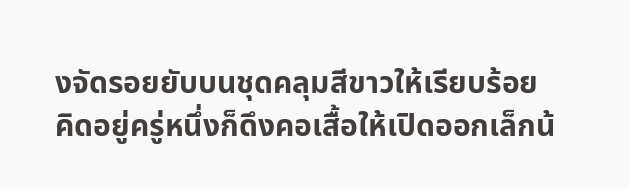งจัดรอยยับบนชุดคลุมสีขาวให้เรียบร้อย คิดอยู่ครู่หนึ่งก็ดึงคอเสื้อให้เปิดออกเล็กน้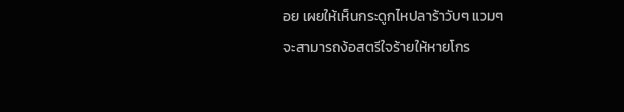อย เผยให้เห็นกระดูกไหปลาร้าวับๆ แวมๆ
จะสามารถง้อสตรีใจร้ายให้หายโกร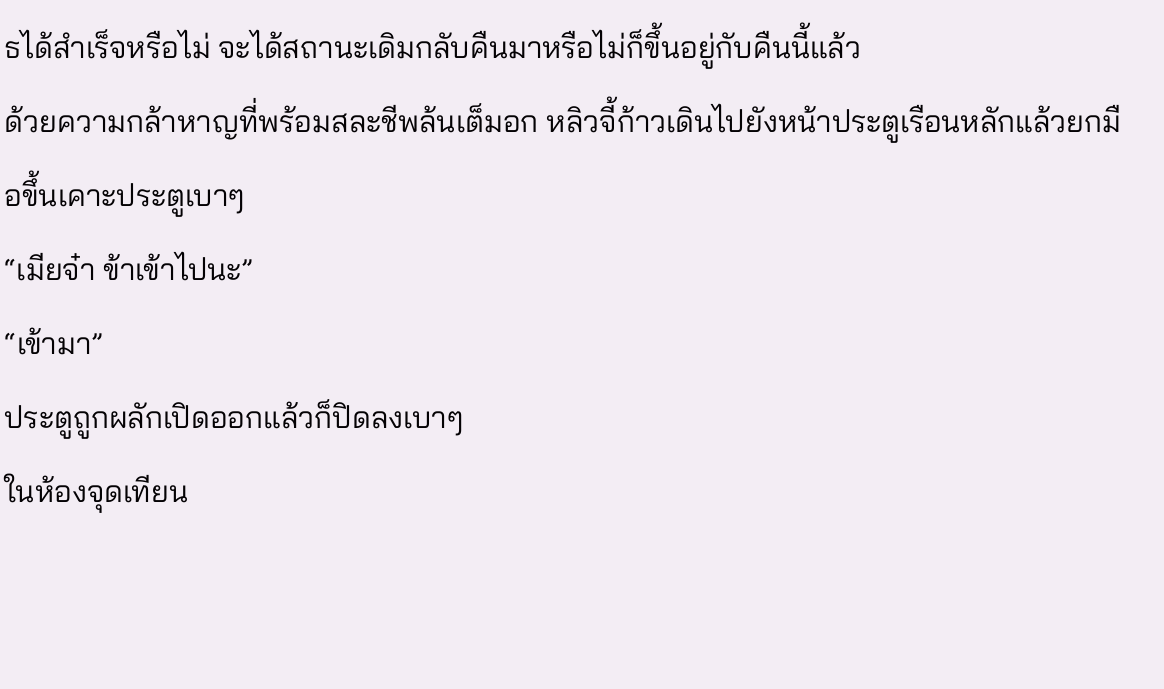ธได้สำเร็จหรือไม่ จะได้สถานะเดิมกลับคืนมาหรือไม่ก็ขึ้นอยู่กับคืนนี้แล้ว
ด้วยความกล้าหาญที่พร้อมสละชีพล้นเต็มอก หลิวจี้ก้าวเดินไปยังหน้าประตูเรือนหลักแล้วยกมือขึ้นเคาะประตูเบาๆ
“เมียจ๋า ข้าเข้าไปนะ”
“เข้ามา”
ประตูถูกผลักเปิดออกแล้วก็ปิดลงเบาๆ
ในห้องจุดเทียน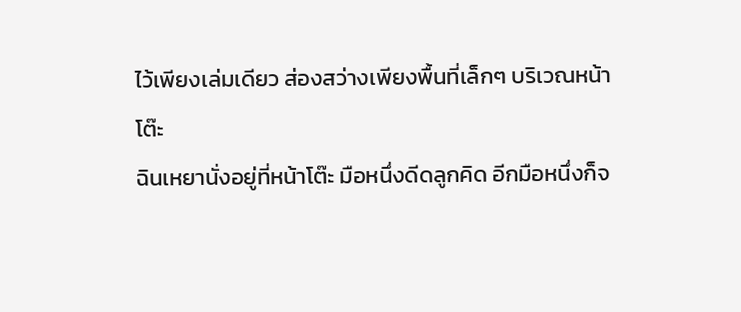ไว้เพียงเล่มเดียว ส่องสว่างเพียงพื้นที่เล็กๆ บริเวณหน้าโต๊ะ
ฉินเหยานั่งอยู่ที่หน้าโต๊ะ มือหนึ่งดีดลูกคิด อีกมือหนึ่งก็จ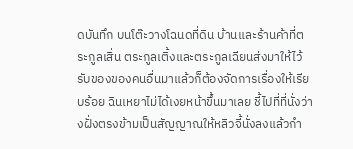ดบันทึก บนโต๊ะวางโฉนดที่ดิน บ้านและร้านค้าที่ตระกูลเสิ่น ตระกูลเติ้งและตระกูลเฉียนส่งมาให้ไว้
รับของของคนอื่นมาแล้วก็ต้องจัดการเรื่องให้เรียบร้อย ฉินเหยาไม่ได้เงยหน้าขึ้นมาเลย ชี้ไปที่ที่นั่งว่างฝั่งตรงข้ามเป็นสัญญาณให้หลิวจี้นั่งลงแล้วกำ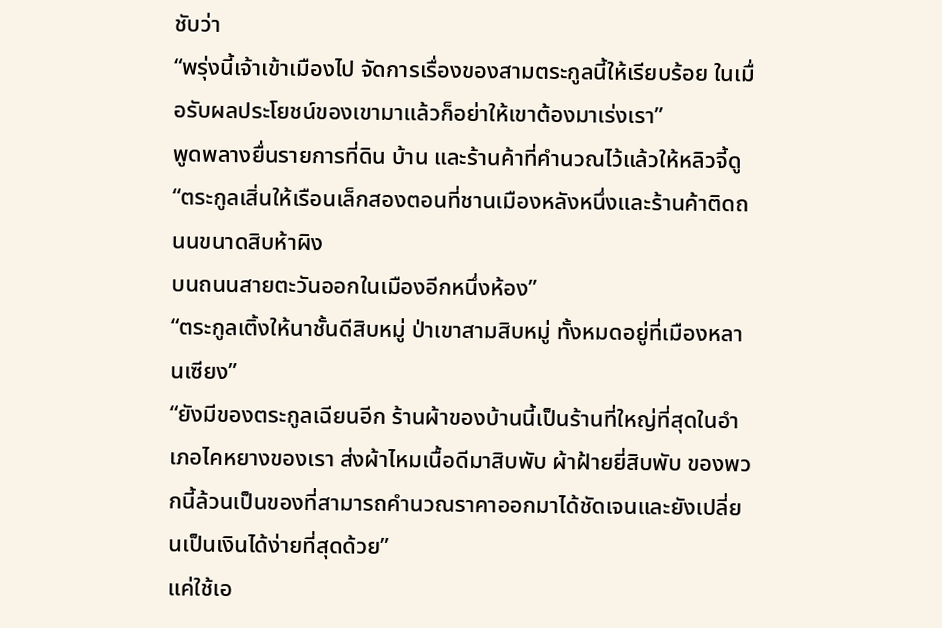ชับว่า
“พรุ่งนี้เจ้าเข้าเมืองไป จัดการเรื่องของสามตระกูลนี้ให้เรียบร้อย ในเมื่อรับผลประโยชน์ของเขามาแล้วก็อย่าให้เขาต้องมาเร่งเรา”
พูดพลางยื่นรายการที่ดิน บ้าน และร้านค้าที่คำนวณไว้แล้วให้หลิวจี้ดู “ตระกูลเสิ่นให้เรือนเล็กสองตอนที่ชานเมืองหลังหนึ่งและร้านค้าติดถนนขนาดสิบห้าผิง
บนถนนสายตะวันออกในเมืองอีกหนึ่งห้อง”
“ตระกูลเติ้งให้นาชั้นดีสิบหมู่ ป่าเขาสามสิบหมู่ ทั้งหมดอยู่ที่เมืองหลานเซียง”
“ยังมีของตระกูลเฉียนอีก ร้านผ้าของบ้านนี้เป็นร้านที่ใหญ่ที่สุดในอำเภอไคหยางของเรา ส่งผ้าไหมเนื้อดีมาสิบพับ ผ้าฝ้ายยี่สิบพับ ของพวกนี้ล้วนเป็นของที่สามารถคำนวณราคาออกมาได้ชัดเจนและยังเปลี่ยนเป็นเงินได้ง่ายที่สุดด้วย”
แค่ใช้เอ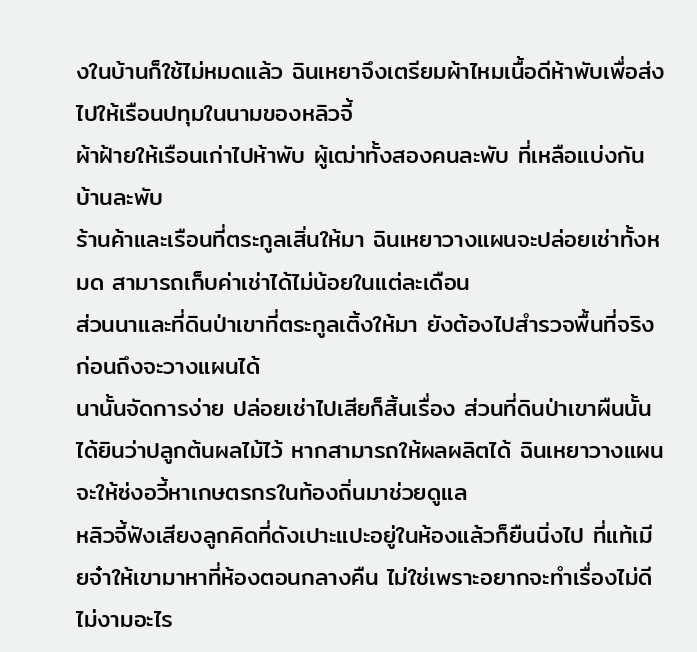งในบ้านก็ใช้ไม่หมดแล้ว ฉินเหยาจึงเตรียมผ้าไหมเนื้อดีห้าพับเพื่อส่งไปให้เรือนปทุมในนามของหลิวจี้
ผ้าฝ้ายให้เรือนเก่าไปห้าพับ ผู้เฒ่าทั้งสองคนละพับ ที่เหลือแบ่งกันบ้านละพับ
ร้านค้าและเรือนที่ตระกูลเสิ่นให้มา ฉินเหยาวางแผนจะปล่อยเช่าทั้งหมด สามารถเก็บค่าเช่าได้ไม่น้อยในแต่ละเดือน
ส่วนนาและที่ดินป่าเขาที่ตระกูลเติ้งให้มา ยังต้องไปสำรวจพื้นที่จริงก่อนถึงจะวางแผนได้
นานั้นจัดการง่าย ปล่อยเช่าไปเสียก็สิ้นเรื่อง ส่วนที่ดินป่าเขาผืนนั้นได้ยินว่าปลูกต้นผลไม้ไว้ หากสามารถให้ผลผลิตได้ ฉินเหยาวางแผนจะให้ซ่งอวี้หาเกษตรกรในท้องถิ่นมาช่วยดูแล
หลิวจี้ฟังเสียงลูกคิดที่ดังเปาะแปะอยู่ในห้องแล้วก็ยืนนิ่งไป ที่แท้เมียจ๋าให้เขามาหาที่ห้องตอนกลางคืน ไม่ใช่เพราะอยากจะทำเรื่องไม่ดีไม่งามอะไร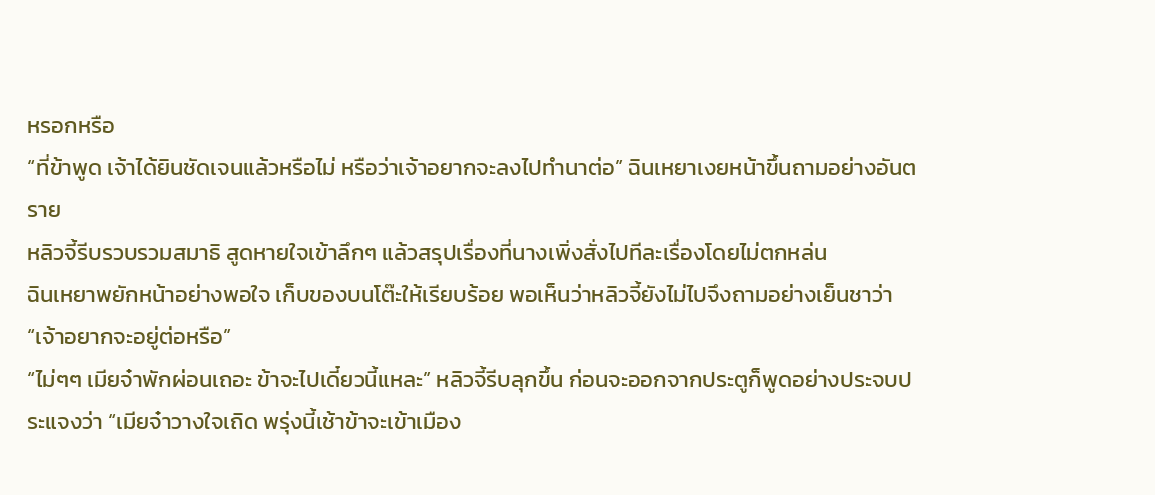หรอกหรือ
“ที่ข้าพูด เจ้าได้ยินชัดเจนแล้วหรือไม่ หรือว่าเจ้าอยากจะลงไปทำนาต่อ” ฉินเหยาเงยหน้าขึ้นถามอย่างอันตราย
หลิวจี้รีบรวบรวมสมาธิ สูดหายใจเข้าลึกๆ แล้วสรุปเรื่องที่นางเพิ่งสั่งไปทีละเรื่องโดยไม่ตกหล่น
ฉินเหยาพยักหน้าอย่างพอใจ เก็บของบนโต๊ะให้เรียบร้อย พอเห็นว่าหลิวจี้ยังไม่ไปจึงถามอย่างเย็นชาว่า “เจ้าอยากจะอยู่ต่อหรือ”
“ไม่ๆๆ เมียจ๋าพักผ่อนเถอะ ข้าจะไปเดี๋ยวนี้แหละ” หลิวจี้รีบลุกขึ้น ก่อนจะออกจากประตูก็พูดอย่างประจบประแจงว่า “เมียจ๋าวางใจเถิด พรุ่งนี้เช้าข้าจะเข้าเมือง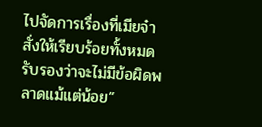ไปจัดการเรื่องที่เมียจ๋าสั่งให้เรียบร้อยทั้งหมด รับรองว่าจะไม่มีข้อผิดพลาดแม้แต่น้อย”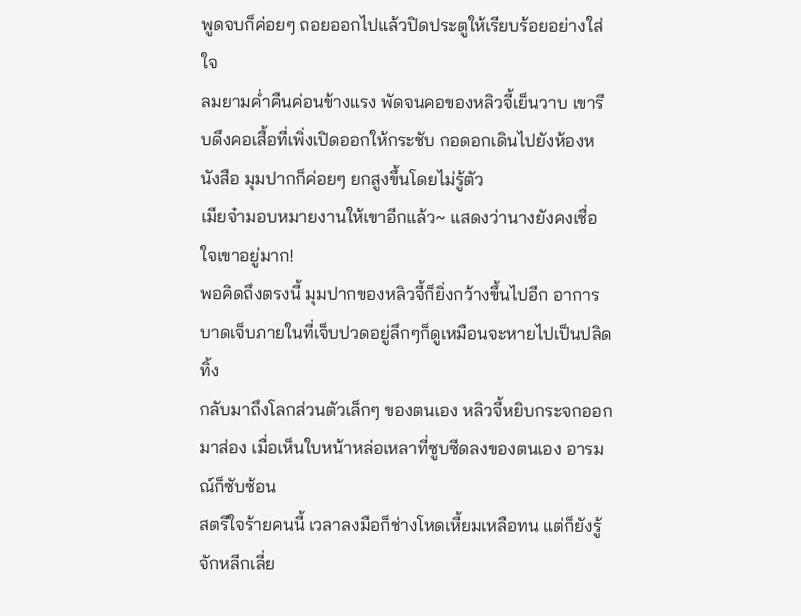พูดจบก็ค่อยๆ ถอยออกไปแล้วปิดประตูให้เรียบร้อยอย่างใส่ใจ
ลมยามค่ำคืนค่อนข้างแรง พัดจนคอของหลิวจี้เย็นวาบ เขารีบดึงคอเสื้อที่เพิ่งเปิดออกให้กระชับ กอดอกเดินไปยังห้องหนังสือ มุมปากก็ค่อยๆ ยกสูงขึ้นโดยไม่รู้ตัว
เมียจ๋ามอบหมายงานให้เขาอีกแล้ว~ แสดงว่านางยังคงเชื่อใจเขาอยู่มาก!
พอคิดถึงตรงนี้ มุมปากของหลิวจี้ก็ยิ่งกว้างขึ้นไปอีก อาการบาดเจ็บภายในที่เจ็บปวดอยู่ลึกๆก็ดูเหมือนจะหายไปเป็นปลิดทิ้ง
กลับมาถึงโลกส่วนตัวเล็กๆ ของตนเอง หลิวจี้หยิบกระจกออกมาส่อง เมื่อเห็นใบหน้าหล่อเหลาที่ซูบซีดลงของตนเอง อารมณ์ก็ซับซ้อน
สตรีใจร้ายคนนี้ เวลาลงมือก็ช่างโหดเหี้ยมเหลือทน แต่ก็ยังรู้จักหลีกเลี่ย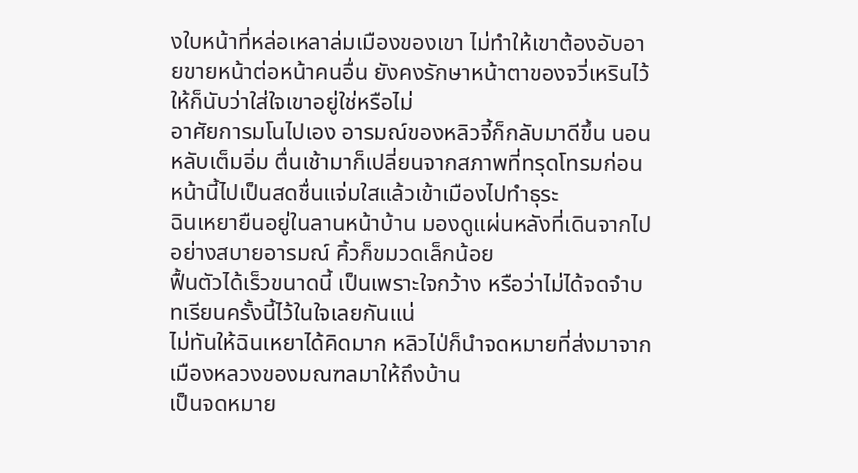งใบหน้าที่หล่อเหลาล่มเมืองของเขา ไม่ทำให้เขาต้องอับอายขายหน้าต่อหน้าคนอื่น ยังคงรักษาหน้าตาของจวี่เหรินไว้ให้ก็นับว่าใส่ใจเขาอยู่ใช่หรือไม่
อาศัยการมโนไปเอง อารมณ์ของหลิวจี้ก็กลับมาดีขึ้น นอนหลับเต็มอิ่ม ตื่นเช้ามาก็เปลี่ยนจากสภาพที่ทรุดโทรมก่อนหน้านี้ไปเป็นสดชื่นแจ่มใสแล้วเข้าเมืองไปทำธุระ
ฉินเหยายืนอยู่ในลานหน้าบ้าน มองดูแผ่นหลังที่เดินจากไปอย่างสบายอารมณ์ คิ้วก็ขมวดเล็กน้อย
ฟื้นตัวได้เร็วขนาดนี้ เป็นเพราะใจกว้าง หรือว่าไม่ได้จดจำบทเรียนครั้งนี้ไว้ในใจเลยกันแน่
ไม่ทันให้ฉินเหยาได้คิดมาก หลิวไป่ก็นำจดหมายที่ส่งมาจากเมืองหลวงของมณฑลมาให้ถึงบ้าน
เป็นจดหมาย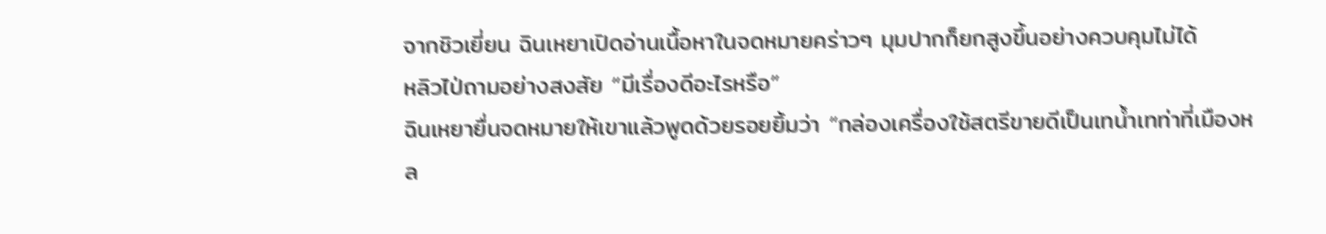จากชิวเยี่ยน ฉินเหยาเปิดอ่านเนื้อหาในจดหมายคร่าวๆ มุมปากก็ยกสูงขึ้นอย่างควบคุมไม่ได้
หลิวไป่ถามอย่างสงสัย “มีเรื่องดีอะไรหรือ”
ฉินเหยายื่นจดหมายให้เขาแล้วพูดด้วยรอยยิ้มว่า “กล่องเครื่องใช้สตรีขายดีเป็นเทน้ำเทท่าที่เมืองหล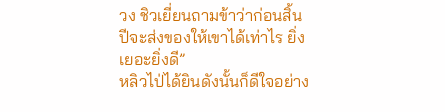วง ชิวเยี่ยนถามข้าว่าก่อนสิ้นปีจะส่งของให้เขาได้เท่าไร ยิ่งเยอะยิ่งดี”
หลิวไป่ได้ยินดังนั้นก็ดีใจอย่าง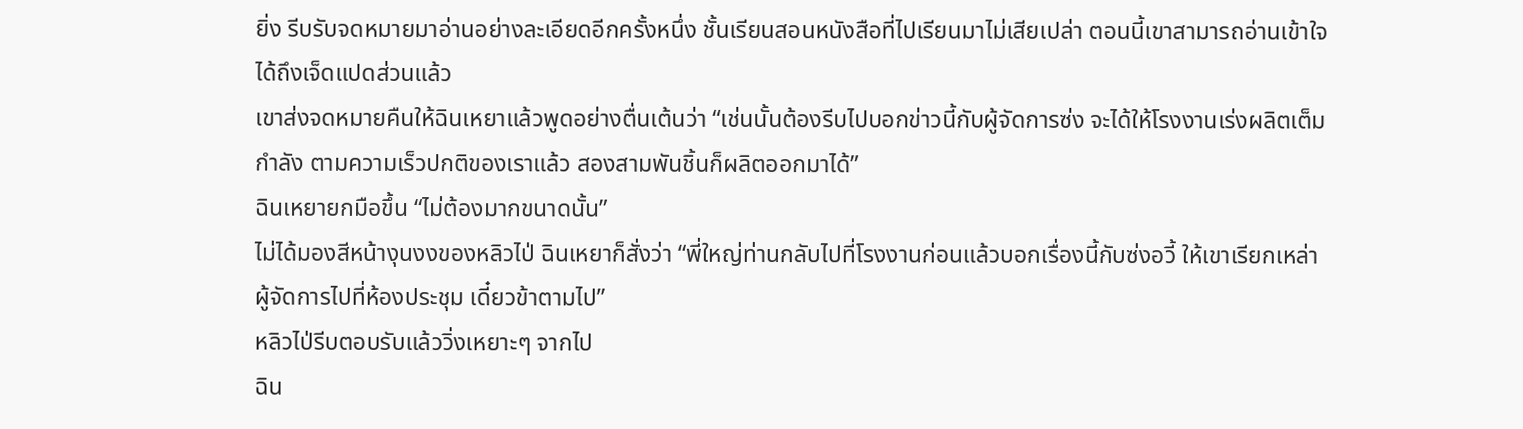ยิ่ง รีบรับจดหมายมาอ่านอย่างละเอียดอีกครั้งหนึ่ง ชั้นเรียนสอนหนังสือที่ไปเรียนมาไม่เสียเปล่า ตอนนี้เขาสามารถอ่านเข้าใจได้ถึงเจ็ดแปดส่วนแล้ว
เขาส่งจดหมายคืนให้ฉินเหยาแล้วพูดอย่างตื่นเต้นว่า “เช่นนั้นต้องรีบไปบอกข่าวนี้กับผู้จัดการซ่ง จะได้ให้โรงงานเร่งผลิตเต็มกำลัง ตามความเร็วปกติของเราแล้ว สองสามพันชิ้นก็ผลิตออกมาได้”
ฉินเหยายกมือขึ้น “ไม่ต้องมากขนาดนั้น”
ไม่ได้มองสีหน้างุนงงของหลิวไป่ ฉินเหยาก็สั่งว่า “พี่ใหญ่ท่านกลับไปที่โรงงานก่อนแล้วบอกเรื่องนี้กับซ่งอวี้ ให้เขาเรียกเหล่าผู้จัดการไปที่ห้องประชุม เดี๋ยวข้าตามไป”
หลิวไป่รีบตอบรับแล้ววิ่งเหยาะๆ จากไป
ฉิน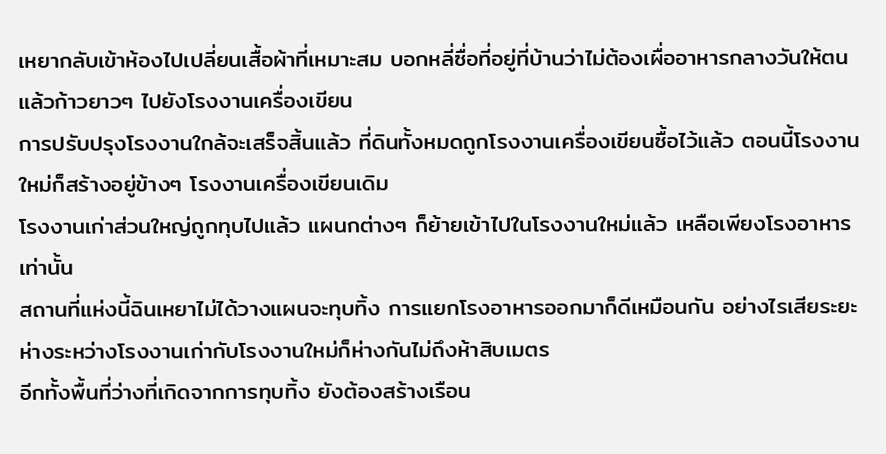เหยากลับเข้าห้องไปเปลี่ยนเสื้อผ้าที่เหมาะสม บอกหลี่ซื่อที่อยู่ที่บ้านว่าไม่ต้องเผื่ออาหารกลางวันให้ตนแล้วก้าวยาวๆ ไปยังโรงงานเครื่องเขียน
การปรับปรุงโรงงานใกล้จะเสร็จสิ้นแล้ว ที่ดินทั้งหมดถูกโรงงานเครื่องเขียนซื้อไว้แล้ว ตอนนี้โรงงานใหม่ก็สร้างอยู่ข้างๆ โรงงานเครื่องเขียนเดิม
โรงงานเก่าส่วนใหญ่ถูกทุบไปแล้ว แผนกต่างๆ ก็ย้ายเข้าไปในโรงงานใหม่แล้ว เหลือเพียงโรงอาหารเท่านั้น
สถานที่แห่งนี้ฉินเหยาไม่ได้วางแผนจะทุบทิ้ง การแยกโรงอาหารออกมาก็ดีเหมือนกัน อย่างไรเสียระยะห่างระหว่างโรงงานเก่ากับโรงงานใหม่ก็ห่างกันไม่ถึงห้าสิบเมตร
อีกทั้งพื้นที่ว่างที่เกิดจากการทุบทิ้ง ยังต้องสร้างเรือน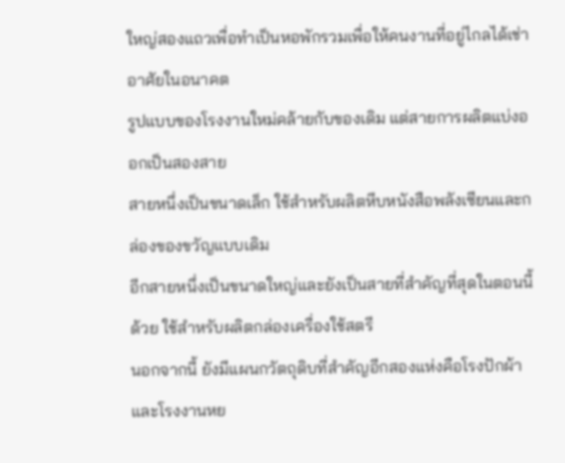ใหญ่สองแถวเพื่อทำเป็นหอพักรวมเพื่อให้คนงานที่อยู่ไกลได้เช่าอาศัยในอนาคต
รูปแบบของโรงงานใหม่คล้ายกับของเดิม แต่สายการผลิตแบ่งออกเป็นสองสาย
สายหนึ่งเป็นขนาดเล็ก ใช้สำหรับผลิตหีบหนังสือพลังเซียนและกล่องของขวัญแบบเดิม
อีกสายหนึ่งเป็นขนาดใหญ่และยังเป็นสายที่สำคัญที่สุดในตอนนี้ด้วย ใช้สำหรับผลิตกล่องเครื่องใช้สตรี
นอกจากนี้ ยังมีแผนกวัตถุดิบที่สำคัญอีกสองแห่งคือโรงปักผ้าและโรงงานหย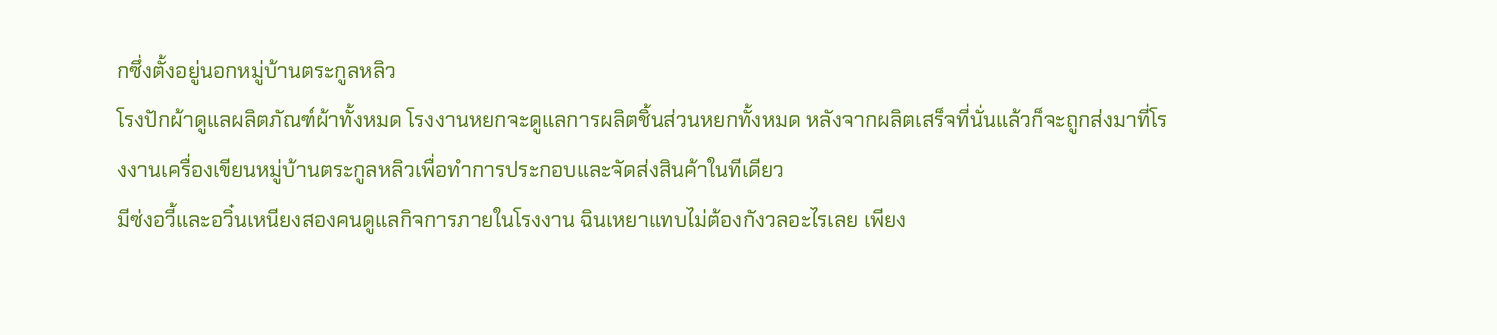กซึ่งตั้งอยู่นอกหมู่บ้านตระกูลหลิว
โรงปักผ้าดูแลผลิตภัณฑ์ผ้าทั้งหมด โรงงานหยกจะดูแลการผลิตชิ้นส่วนหยกทั้งหมด หลังจากผลิตเสร็จที่นั่นแล้วก็จะถูกส่งมาที่โรงงานเครื่องเขียนหมู่บ้านตระกูลหลิวเพื่อทำการประกอบและจัดส่งสินค้าในทีเดียว
มีซ่งอวี้และอวิ๋นเหนียงสองคนดูแลกิจการภายในโรงงาน ฉินเหยาแทบไม่ต้องกังวลอะไรเลย เพียง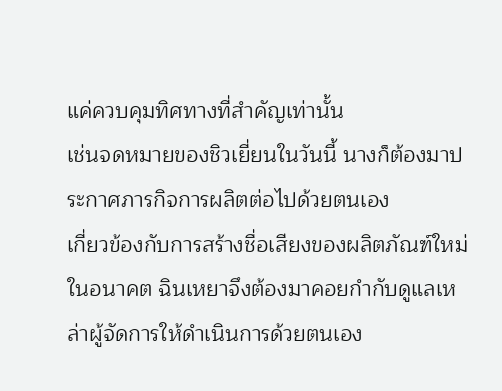แค่ควบคุมทิศทางที่สำคัญเท่านั้น
เช่นจดหมายของชิวเยี่ยนในวันนี้ นางก็ต้องมาประกาศภารกิจการผลิตต่อไปด้วยตนเอง
เกี่ยวข้องกับการสร้างชื่อเสียงของผลิตภัณฑ์ใหม่ในอนาคต ฉินเหยาจึงต้องมาคอยกำกับดูแลเหล่าผู้จัดการให้ดำเนินการด้วยตนเอง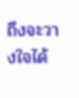ถึงจะวางใจได้